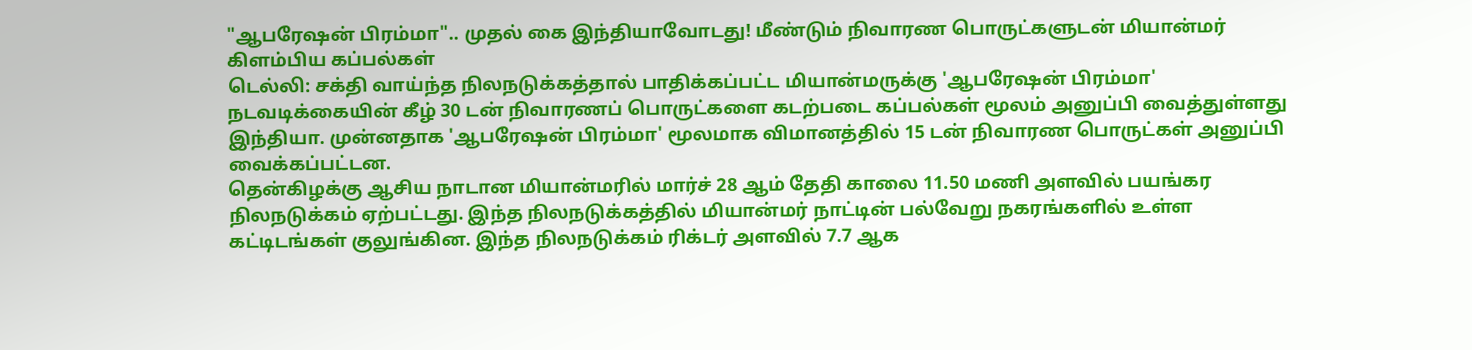"ஆபரேஷன் பிரம்மா".. முதல் கை இந்தியாவோடது! மீண்டும் நிவாரண பொருட்களுடன் மியான்மர் கிளம்பிய கப்பல்கள்
டெல்லி: சக்தி வாய்ந்த நிலநடுக்கத்தால் பாதிக்கப்பட்ட மியான்மருக்கு 'ஆபரேஷன் பிரம்மா' நடவடிக்கையின் கீழ் 30 டன் நிவாரணப் பொருட்களை கடற்படை கப்பல்கள் மூலம் அனுப்பி வைத்துள்ளது இந்தியா. முன்னதாக 'ஆபரேஷன் பிரம்மா' மூலமாக விமானத்தில் 15 டன் நிவாரண பொருட்கள் அனுப்பி வைக்கப்பட்டன.
தென்கிழக்கு ஆசிய நாடான மியான்மரில் மார்ச் 28 ஆம் தேதி காலை 11.50 மணி அளவில் பயங்கர நிலநடுக்கம் ஏற்பட்டது. இந்த நிலநடுக்கத்தில் மியான்மர் நாட்டின் பல்வேறு நகரங்களில் உள்ள கட்டிடங்கள் குலுங்கின. இந்த நிலநடுக்கம் ரிக்டர் அளவில் 7.7 ஆக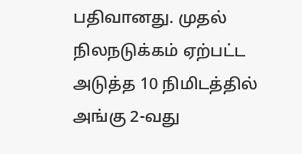பதிவானது. முதல் நிலநடுக்கம் ஏற்பட்ட அடுத்த 10 நிமிடத்தில் அங்கு 2-வது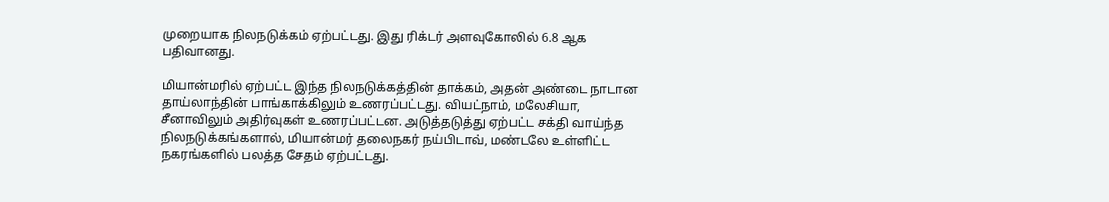முறையாக நிலநடுக்கம் ஏற்பட்டது. இது ரிக்டர் அளவுகோலில் 6.8 ஆக பதிவானது.

மியான்மரில் ஏற்பட்ட இந்த நிலநடுக்கத்தின் தாக்கம், அதன் அண்டை நாடான தாய்லாந்தின் பாங்காக்கிலும் உணரப்பட்டது. வியட்நாம், மலேசியா, சீனாவிலும் அதிர்வுகள் உணரப்பட்டன. அடுத்தடுத்து ஏற்பட்ட சக்தி வாய்ந்த நிலநடுக்கங்களால், மியான்மர் தலைநகர் நய்பிடாவ், மண்டலே உள்ளிட்ட நகரங்களில் பலத்த சேதம் ஏற்பட்டது.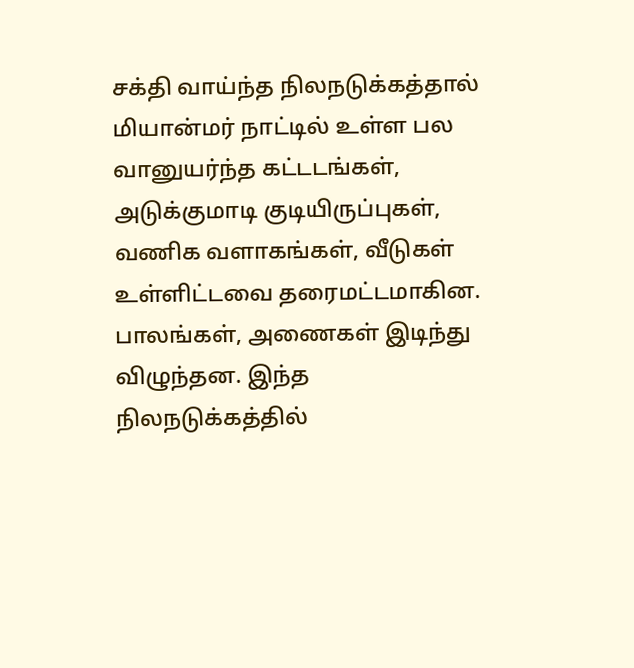சக்தி வாய்ந்த நிலநடுக்கத்தால் மியான்மர் நாட்டில் உள்ள பல வானுயர்ந்த கட்டடங்கள், அடுக்குமாடி குடியிருப்புகள், வணிக வளாகங்கள், வீடுகள் உள்ளிட்டவை தரைமட்டமாகின. பாலங்கள், அணைகள் இடிந்து விழுந்தன. இந்த நிலநடுக்கத்தில்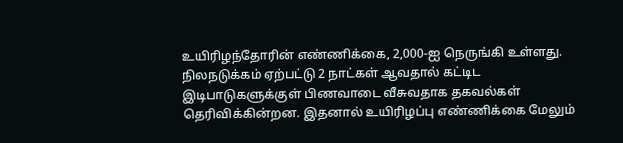உயிரிழந்தோரின் எண்ணிக்கை, 2,000-ஐ நெருங்கி உள்ளது.
நிலநடுக்கம் ஏற்பட்டு 2 நாட்கள் ஆவதால் கட்டிட இடிபாடுகளுக்குள் பிணவாடை வீசுவதாக தகவல்கள் தெரிவிக்கின்றன. இதனால் உயிரிழப்பு எண்ணிக்கை மேலும்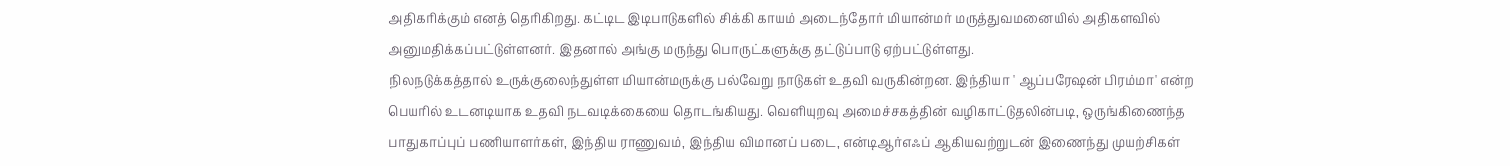அதிகரிக்கும் எனத் தெரிகிறது. கட்டிட இடிபாடுகளில் சிக்கி காயம் அடைந்தோர் மியான்மர் மருத்துவமனையில் அதிகளவில் அனுமதிக்கப்பட்டுள்ளனர். இதனால் அங்கு மருந்து பொருட்களுக்கு தட்டுப்பாடு ஏற்பட்டுள்ளது.
நிலநடுக்கத்தால் உருக்குலைந்துள்ள மியான்மருக்கு பல்வேறு நாடுகள் உதவி வருகின்றன. இந்தியா ' ஆப்பரேஷன் பிரம்மா' என்ற பெயரில் உடனடியாக உதவி நடவடிக்கையை தொடங்கியது. வெளியுறவு அமைச்சகத்தின் வழிகாட்டுதலின்படி, ஒருங்கிணைந்த பாதுகாப்புப் பணியாளர்கள், இந்திய ராணுவம், இந்திய விமானப் படை, என்டிஆர்எஃப் ஆகியவற்றுடன் இணைந்து முயற்சிகள்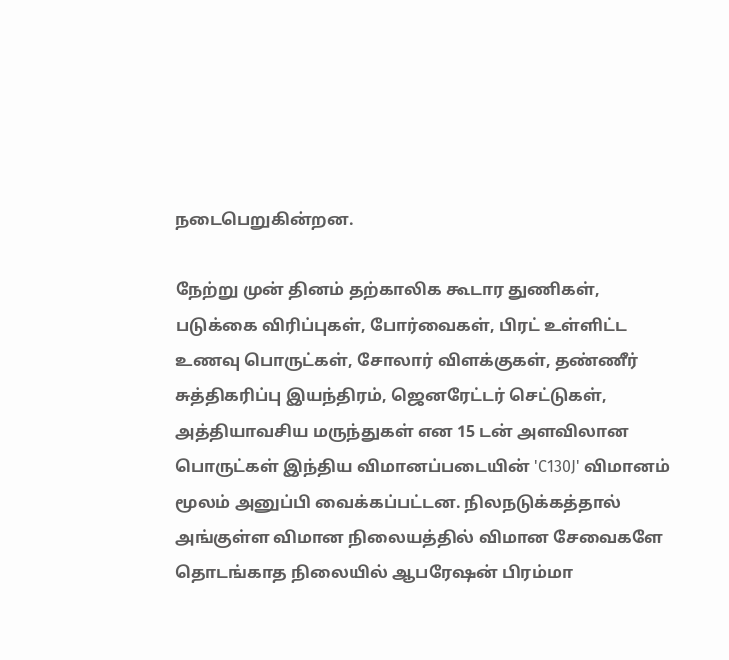நடைபெறுகின்றன.

நேற்று முன் தினம் தற்காலிக கூடார துணிகள், படுக்கை விரிப்புகள், போர்வைகள், பிரட் உள்ளிட்ட உணவு பொருட்கள், சோலார் விளக்குகள், தண்ணீர் சுத்திகரிப்பு இயந்திரம், ஜெனரேட்டர் செட்டுகள், அத்தியாவசிய மருந்துகள் என 15 டன் அளவிலான பொருட்கள் இந்திய விமானப்படையின் 'C130J' விமானம் மூலம் அனுப்பி வைக்கப்பட்டன. நிலநடுக்கத்தால் அங்குள்ள விமான நிலையத்தில் விமான சேவைகளே தொடங்காத நிலையில் ஆபரேஷன் பிரம்மா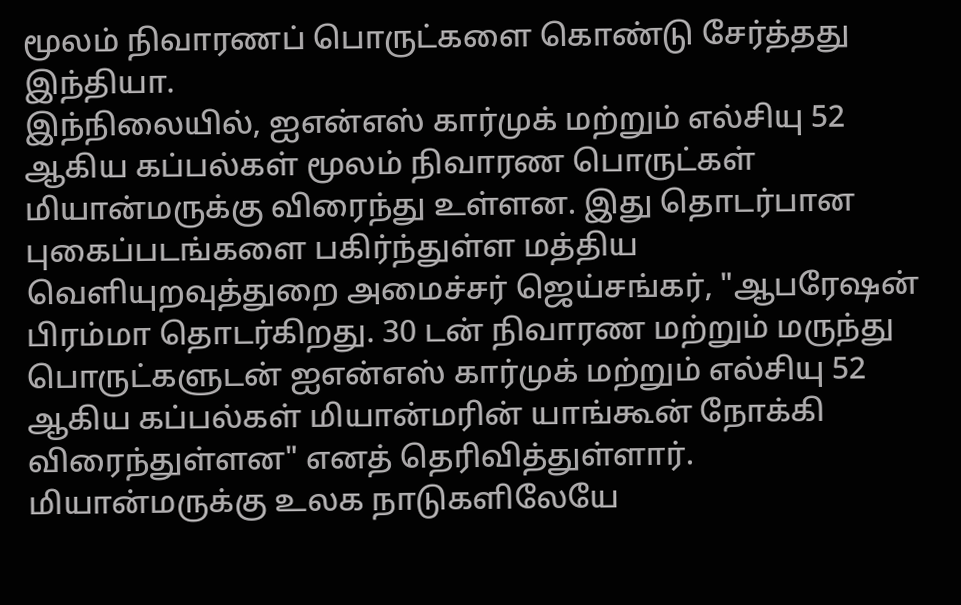மூலம் நிவாரணப் பொருட்களை கொண்டு சேர்த்தது இந்தியா.
இந்நிலையில், ஐஎன்எஸ் கார்முக் மற்றும் எல்சியு 52 ஆகிய கப்பல்கள் மூலம் நிவாரண பொருட்கள் மியான்மருக்கு விரைந்து உள்ளன. இது தொடர்பான புகைப்படங்களை பகிர்ந்துள்ள மத்திய வெளியுறவுத்துறை அமைச்சர் ஜெய்சங்கர், "ஆபரேஷன் பிரம்மா தொடர்கிறது. 30 டன் நிவாரண மற்றும் மருந்து பொருட்களுடன் ஐஎன்எஸ் கார்முக் மற்றும் எல்சியு 52 ஆகிய கப்பல்கள் மியான்மரின் யாங்கூன் நோக்கி விரைந்துள்ளன" எனத் தெரிவித்துள்ளார்.
மியான்மருக்கு உலக நாடுகளிலேயே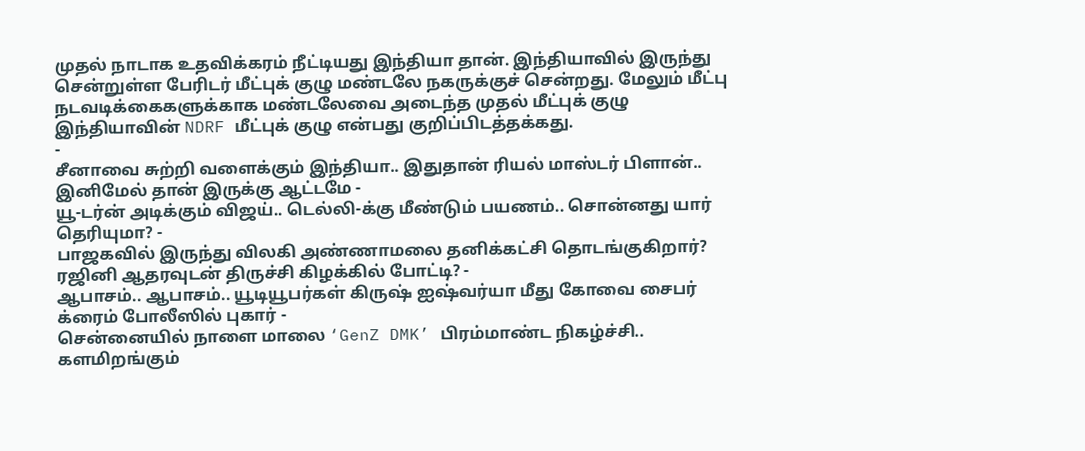முதல் நாடாக உதவிக்கரம் நீட்டியது இந்தியா தான். இந்தியாவில் இருந்து சென்றுள்ள பேரிடர் மீட்புக் குழு மண்டலே நகருக்குச் சென்றது. மேலும் மீட்பு நடவடிக்கைகளுக்காக மண்டலேவை அடைந்த முதல் மீட்புக் குழு இந்தியாவின் NDRF மீட்புக் குழு என்பது குறிப்பிடத்தக்கது.
-
சீனாவை சுற்றி வளைக்கும் இந்தியா.. இதுதான் ரியல் மாஸ்டர் பிளான்.. இனிமேல் தான் இருக்கு ஆட்டமே -
யூ-டர்ன் அடிக்கும் விஜய்.. டெல்லி-க்கு மீண்டும் பயணம்.. சொன்னது யார் தெரியுமா? -
பாஜகவில் இருந்து விலகி அண்ணாமலை தனிக்கட்சி தொடங்குகிறார்? ரஜினி ஆதரவுடன் திருச்சி கிழக்கில் போட்டி? -
ஆபாசம்.. ஆபாசம்.. யூடியூபர்கள் கிருஷ் ஐஷ்வர்யா மீது கோவை சைபர் க்ரைம் போலீஸில் புகார் -
சென்னையில் நாளை மாலை ‘GenZ DMK’ பிரம்மாண்ட நிகழ்ச்சி.. களமிறங்கும்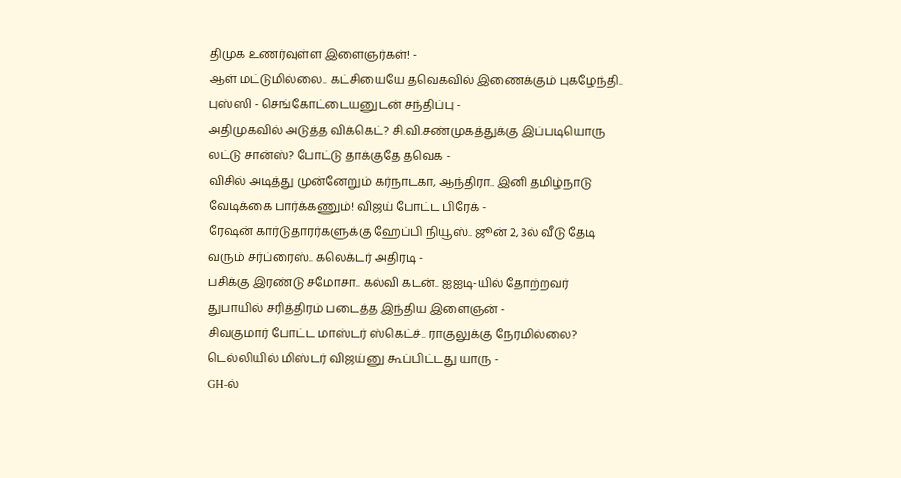திமுக உணர்வுள்ள இளைஞர்கள்! -
ஆள் மட்டுமில்லை.. கட்சியையே தவெகவில் இணைக்கும் புகழேந்தி.. புஸ்ஸி - செங்கோட்டையனுடன் சந்திப்பு -
அதிமுகவில் அடுத்த விக்கெட்? சி.வி.சண்முகத்துக்கு இப்படியொரு லட்டு சான்ஸ்? போட்டு தாக்குதே தவெக -
விசில் அடித்து முன்னேறும் கர்நாடகா, ஆந்திரா.. இனி தமிழ்நாடு வேடிக்கை பார்க்கணும்! விஜய் போட்ட பிரேக் -
ரேஷன் கார்டுதாரர்களுக்கு ஹேப்பி நியூஸ்.. ஜூன் 2, 3ல் வீடு தேடி வரும் சர்ப்ரைஸ்.. கலெக்டர் அதிரடி -
பசிக்கு இரண்டு சமோசா.. கல்வி கடன்.. ஐஐடி-யில் தோற்றவர் துபாயில் சரித்திரம் படைத்த இந்திய இளைஞன் -
சிவகுமார் போட்ட மாஸ்டர் ஸ்கெட்ச்.. ராகுலுக்கு நேரமில்லை? டெல்லியில் மிஸ்டர் விஜய்னு கூப்பிட்டது யாரு -
GH-ல்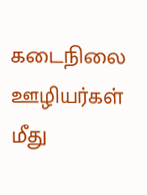கடைநிலை ஊழியர்கள் மீது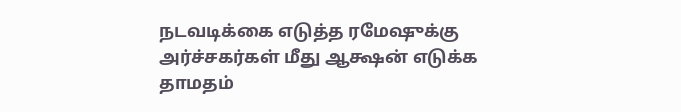நடவடிக்கை எடுத்த ரமேஷுக்கு அர்ச்சகர்கள் மீது ஆக்ஷன் எடுக்க தாமதம்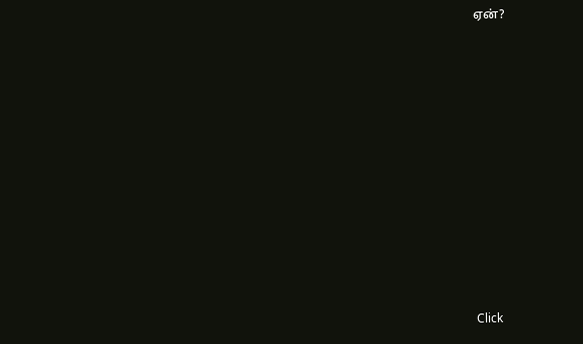ஏன்?












Click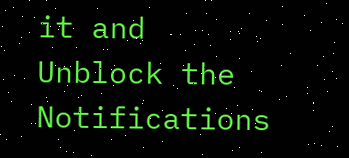it and Unblock the Notifications